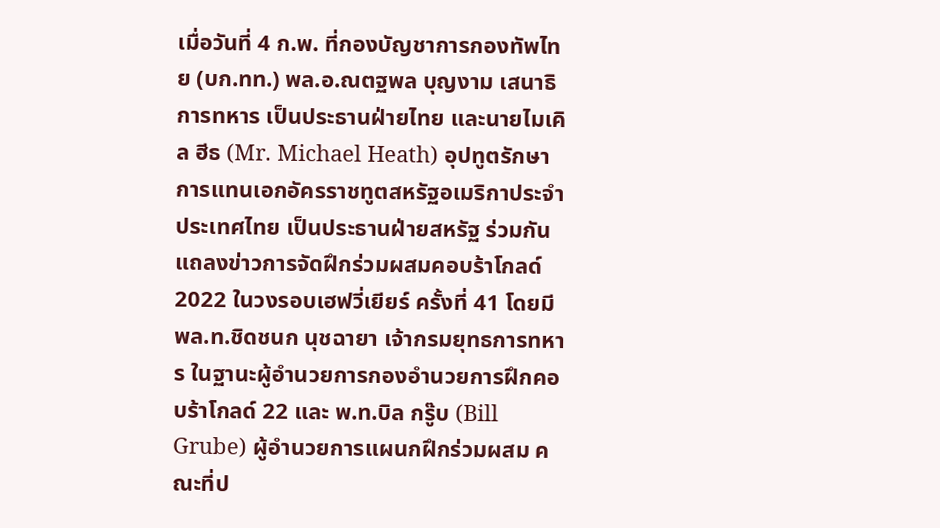เมื่อวันที่ 4 ก.พ. ที่กองบัญชาการกองทัพไทย (บก.ทท.) พล.อ.ณตฐพล บุญงาม เสนาธิการทหาร เป็นประธานฝ่ายไทย และนายไมเคิล ฮีธ (Mr. Michael Heath) อุปทูตรักษาการแทนเอกอัครราชทูตสหรัฐอเมริกาประจำประเทศไทย เป็นประธานฝ่ายสหรัฐ ร่วมกันแถลงข่าวการจัดฝึกร่วมผสมคอบร้าโกลด์ 2022 ในวงรอบเฮฟวี่เยียร์ ครั้งที่ 41 โดยมี พล.ท.ชิดชนก นุชฉายา เจ้ากรมยุทธการทหาร ในฐานะผู้อำนวยการกองอำนวยการฝึกคอบร้าโกลด์ 22 และ พ.ท.บิล กรู๊บ (Bill Grube) ผู้อำนวยการแผนกฝึกร่วมผสม คณะที่ป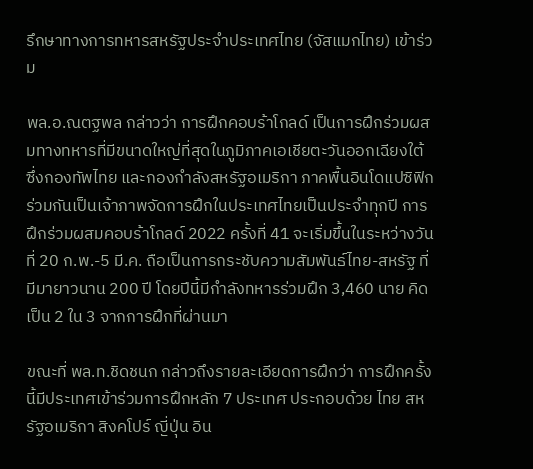รึกษาทางการทหารสหรัฐประจำประเทศไทย (จัสแมกไทย) เข้าร่วม

พล.อ.ณตฐพล กล่าวว่า การฝึกคอบร้าโกลด์ เป็นการฝึกร่วมผสมทางทหารที่มีขนาดใหญ่ที่สุดในภูมิภาคเอเชียตะวันออกเฉียงใต้ ซึ่งกองทัพไทย และกองกำลังสหรัฐอเมริกา ภาคพื้นอินโดแปซิฟิก ร่วมกันเป็นเจ้าภาพจัดการฝึกในประเทศไทยเป็นประจำทุกปี การฝึกร่วมผสมคอบร้าโกลด์ 2022 ครั้งที่ 41 จะเริ่มขึ้นในระหว่างวันที่ 20 ก.พ.-5 มี.ค. ถือเป็นการกระชับความสัมพันธ์ไทย-สหรัฐ ที่มีมายาวนาน 200 ปี โดยปีนี้มีกำลังทหารร่วมฝึก 3,460 นาย คิดเป็น 2 ใน 3 จากการฝึกที่ผ่านมา

ขณะที่ พล.ท.ชิดชนก กล่าวถึงรายละเอียดการฝึกว่า การฝึกครั้งนี้มีประเทศเข้าร่วมการฝึกหลัก 7 ประเทศ ประกอบด้วย ไทย สหรัฐอเมริกา สิงคโปร์ ญี่ปุ่น อิน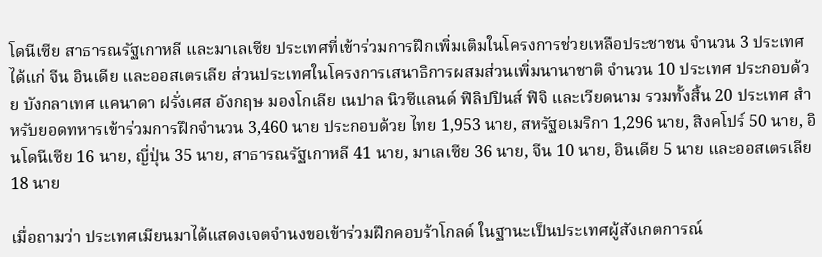โดนีเซีย สาธารณรัฐเกาหลี และมาเลเซีย ประเทศที่เข้าร่วมการฝึกเพิ่มเติมในโครงการช่วยเหลือประชาชน จำนวน 3 ประเทศ ได้แก่ จีน อินเดีย และออสเตรเลีย ส่วนประเทศในโครงการเสนาธิการผสมส่วนเพิ่มนานาชาติ จำนวน 10 ประเทศ ประกอบด้วย บังกลาเทศ แคนาดา ฝรั่งเศส อังกฤษ มองโกเลีย เนปาล นิวซีแลนด์ ฟิลิปปินส์ ฟิจิ และเวียดนาม รวมทั้งสิ้น 20 ประเทศ สำหรับยอดทหารเข้าร่วมการฝึกจำนวน 3,460 นาย ประกอบด้วย ไทย 1,953 นาย, สหรัฐอเมริกา 1,296 นาย, สิงคโปร์ 50 นาย, อินโดนีเซีย 16 นาย, ญี่ปุ่น 35 นาย, สาธารณรัฐเกาหลี 41 นาย, มาเลเซีย 36 นาย, จีน 10 นาย, อินเดีย 5 นาย และออสเตรเลีย 18 นาย

เมื่อถามว่า ประเทศเมียนมาได้แสดงเจตจำนงขอเข้าร่วมฝึกคอบร้าโกลด์ ในฐานะเป็นประเทศผู้สังเกตการณ์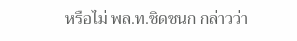หรือไม่ พล.ท.ชิดชนก กล่าวว่า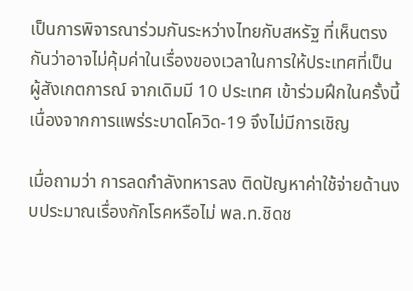เป็นการพิจารณาร่วมกันระหว่างไทยกับสหรัฐ ที่เห็นตรงกันว่าอาจไม่คุ้มค่าในเรื่องของเวลาในการให้ประเทศที่เป็นผู้สังเกตการณ์ จากเดิมมี 10 ประเทศ เข้าร่วมฝึกในครั้งนี้ เนื่องจากการแพร่ระบาดโควิด-19 จึงไม่มีการเชิญ

เมื่อถามว่า การลดกำลังทหารลง ติดปัญหาค่าใช้จ่ายด้านงบประมาณเรื่องกักโรคหรือไม่ พล.ท.ชิดช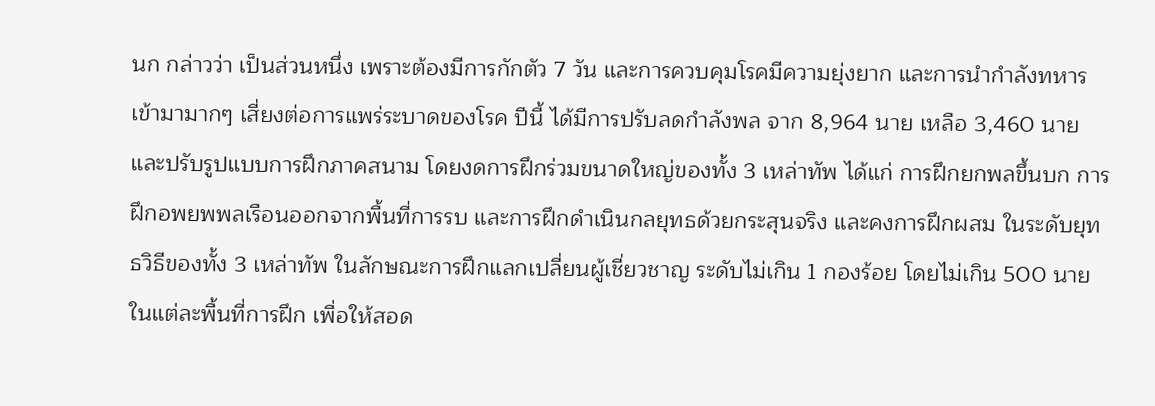นก กล่าวว่า เป็นส่วนหนึ่ง เพราะต้องมีการกักตัว 7 วัน และการควบคุมโรคมีความยุ่งยาก และการนำกำลังทหารเข้ามามากๆ เสี่ยงต่อการแพร่ระบาดของโรค ปีนี้ ได้มีการปรับลดกำลังพล จาก 8,964 นาย เหลือ 3,460 นาย และปรับรูปแบบการฝึกภาคสนาม โดยงดการฝึกร่วมขนาดใหญ่ของทั้ง 3 เหล่าทัพ ได้แก่ การฝึกยกพลขึ้นบก การฝึกอพยพพลเรือนออกจากพื้นที่การรบ และการฝึกดำเนินกลยุทธด้วยกระสุนจริง และคงการฝึกผสม ในระดับยุทธวิธีของทั้ง 3 เหล่าทัพ ในลักษณะการฝึกแลกเปลี่ยนผู้เชี่ยวชาญ ระดับไม่เกิน 1 กองร้อย โดยไม่เกิน 500 นายในแต่ละพื้นที่การฝึก เพื่อให้สอด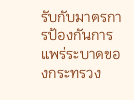รับกับมาตรการป้องกันการแพร่ระบาดของกระทรวง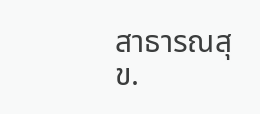สาธารณสุข.